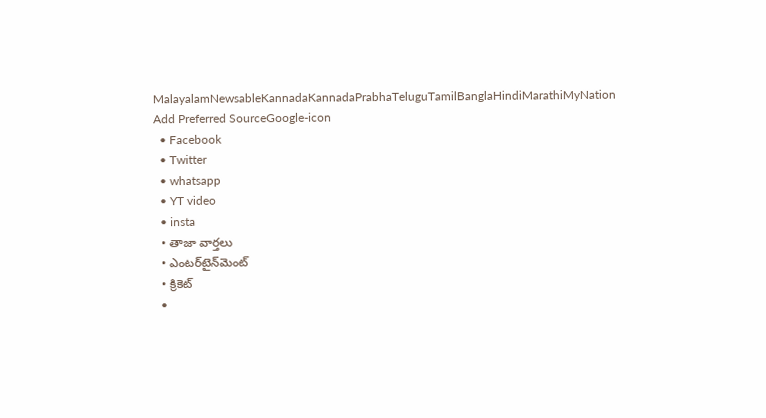MalayalamNewsableKannadaKannadaPrabhaTeluguTamilBanglaHindiMarathiMyNation
Add Preferred SourceGoogle-icon
  • Facebook
  • Twitter
  • whatsapp
  • YT video
  • insta
  • తాజా వార్తలు
  • ఎంటర్‌టైన్‌మెంట్
  • క్రికెట్
  •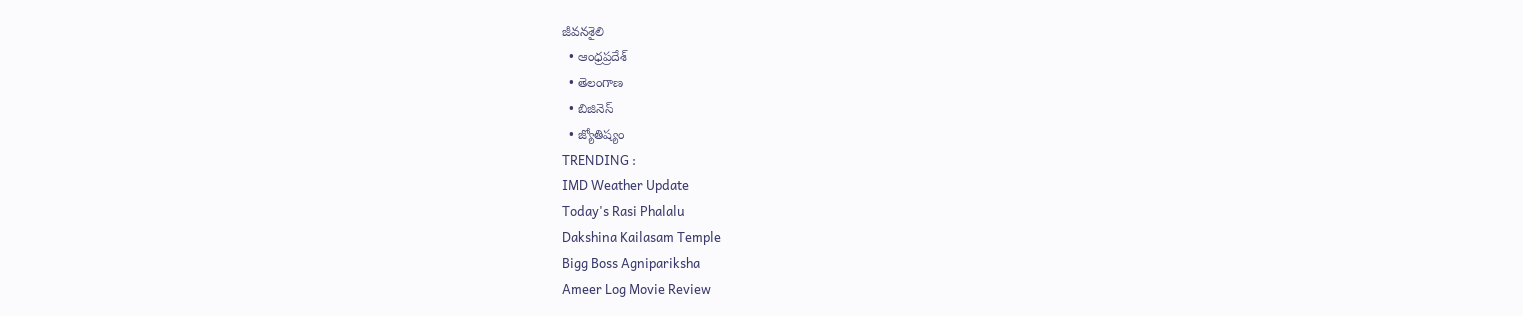జీవనశైలి
  • ఆంధ్రప్రదేశ్
  • తెలంగాణ
  • బిజినెస్
  • జ్యోతిష్యం
TRENDING :
IMD Weather Update
Today's Rasi Phalalu
Dakshina Kailasam Temple
Bigg Boss Agnipariksha
Ameer Log Movie Review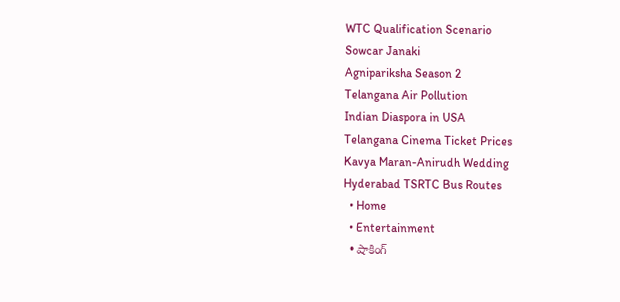WTC Qualification Scenario
Sowcar Janaki
Agnipariksha Season 2
Telangana Air Pollution
Indian Diaspora in USA
Telangana Cinema Ticket Prices
Kavya Maran-Anirudh Wedding
Hyderabad TSRTC Bus Routes
  • Home
  • Entertainment
  • షాకింగ్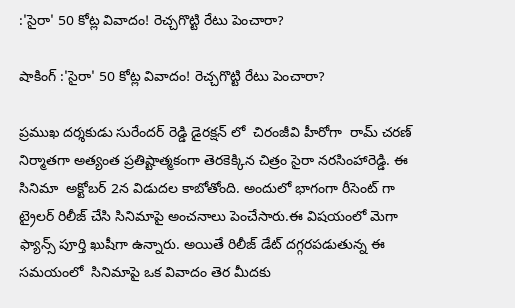:'సైరా' 50 కోట్ల వివాదం! రెచ్చగొట్టి రేటు పెంచారా?

షాకింగ్ :'సైరా' 50 కోట్ల వివాదం! రెచ్చగొట్టి రేటు పెంచారా?

ప్రముఖ దర్శకుడు సురేందర్ రెడ్డి డైరక్షన్ లో  చిరంజీవి హీరోగా  రామ్ చ‌ర‌ణ్ నిర్మాతగా అత్యంత ప్ర‌తిష్టాత్మ‌కంగా తెర‌కెక్కిన చిత్రం సైరా న‌ర‌సింహారెడ్డి. ఈ  సినిమా  అక్టోబర్‌ 2న విడుదల కాబోతోంది. అందులో భాగంగా రీసెంట్ గా ట్రైలర్ రిలీజ్ చేసి సినిమాపై అంచనాలు పెంచేసారు.ఈ విషయంలో మెగా ఫ్యాన్స్ పూర్తి ఖుషీగా ఉన్నారు. అయితే రిలీజ్ డేట్ దగ్గరపడుతున్న ఈ సమయంలో  సినిమాపై ఒక వివాదం తెర మీదకు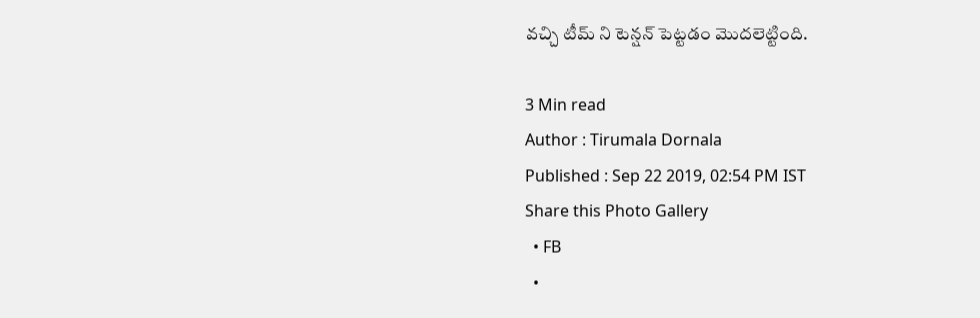వచ్చి టీమ్ ని టెన్షన్ పెట్టడం మొదలెట్టింది.

3 Min read
Author : Tirumala Dornala
Published : Sep 22 2019, 02:54 PM IST
Share this Photo Gallery
  • FB
  •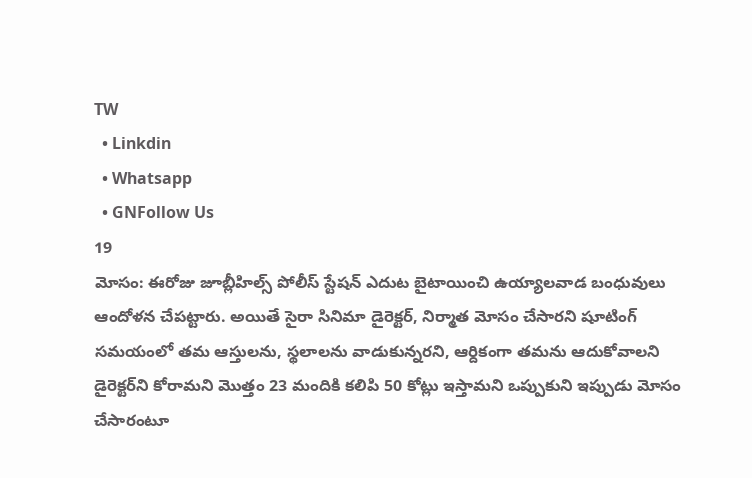TW
  • Linkdin
  • Whatsapp
  • GNFollow Us
19
మోసం: ఈరోజు జూబ్లీహిల్స్ పోలీస్ స్టేషన్ ఎదుట బైటాయించి ఉయ్యాలవాడ బంధువులు ఆందోళన చేపట్టారు. అయితే సైరా సినిమా డైరెక్టర్, నిర్మాత మోసం చేసారని షూటింగ్ సమయంలో తమ ఆస్తులను, స్థలాలను వాడుకున్నరని, ఆర్దికంగా తమను ఆదుకోవాలని డైరెక్టర్‌ని కోరామని మొత్తం 23 మందికి కలిపి 50 కోట్లు ఇస్తామని ఒప్పుకుని ఇప్పుడు మోసం చేసారంటూ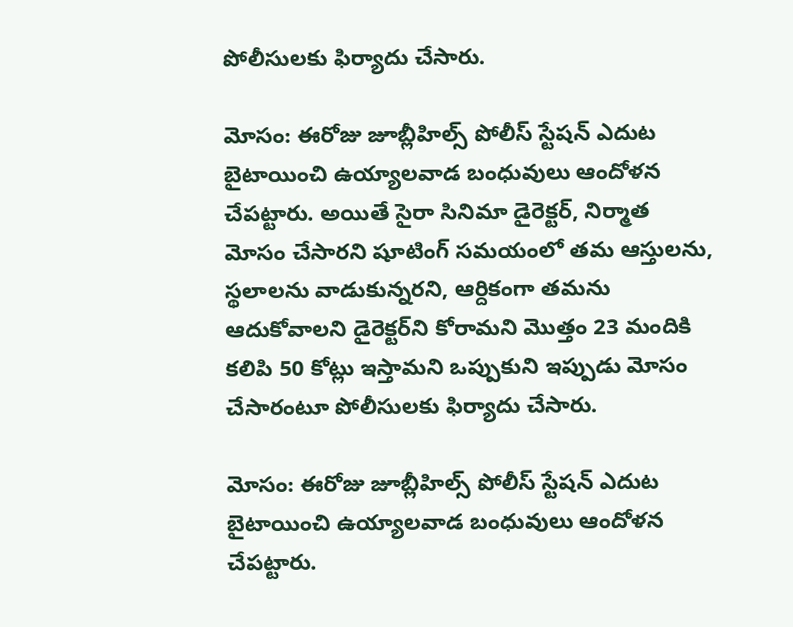పోలీసులకు ఫిర్యాదు చేసారు.

మోసం: ఈరోజు జూబ్లీహిల్స్ పోలీస్ స్టేషన్ ఎదుట బైటాయించి ఉయ్యాలవాడ బంధువులు ఆందోళన చేపట్టారు. అయితే సైరా సినిమా డైరెక్టర్, నిర్మాత మోసం చేసారని షూటింగ్ సమయంలో తమ ఆస్తులను, స్థలాలను వాడుకున్నరని, ఆర్దికంగా తమను ఆదుకోవాలని డైరెక్టర్‌ని కోరామని మొత్తం 23 మందికి కలిపి 50 కోట్లు ఇస్తామని ఒప్పుకుని ఇప్పుడు మోసం చేసారంటూ పోలీసులకు ఫిర్యాదు చేసారు.

మోసం: ఈరోజు జూబ్లీహిల్స్ పోలీస్ స్టేషన్ ఎదుట బైటాయించి ఉయ్యాలవాడ బంధువులు ఆందోళన చేపట్టారు.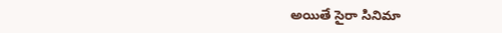అయితే సైరా సినిమా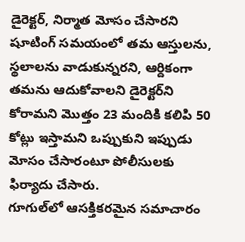డైరెక్టర్, నిర్మాత మోసం చేసారని షూటింగ్ సమయంలో తమ ఆస్తులను, స్థలాలను వాడుకున్నరని, ఆర్దికంగా తమను ఆదుకోవాలని డైరెక్టర్‌ని కోరామని మొత్తం 23 మందికి కలిపి 50 కోట్లు ఇస్తామని ఒప్పుకుని ఇప్పుడు మోసం చేసారంటూ పోలీసులకు ఫిర్యాదు చేసారు.
గూగుల్‌లో ఆసక్తికరమైన సమాచారం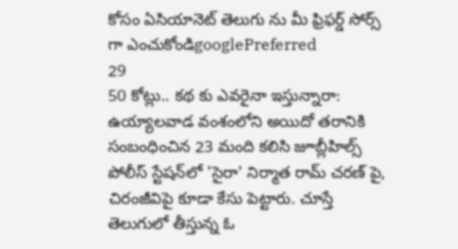కోసం ఏసియానెట్ తెలుగు ను మీ ఫ్రిఫర్డ్ సోర్స్ గా ఎంచుకోండిgooglePreferred
29
50 కోట్లు.. కథ కు ఎవరైనా ఇస్తున్నారా: ఉయ్యాలవాడ వంశంలోని అయిదో తరానికి సంబంధించిన 23 మంది కలిసి జూబ్లీహిల్స్ పోలీస్ స్టేషన్‌లో 'సైరా' నిర్మాత రామ్ చరణ్ పై, చిరంజీవిపై కూడా కేసు పెట్టారు. చూస్తే తెలుగులో తీస్తున్న ఓ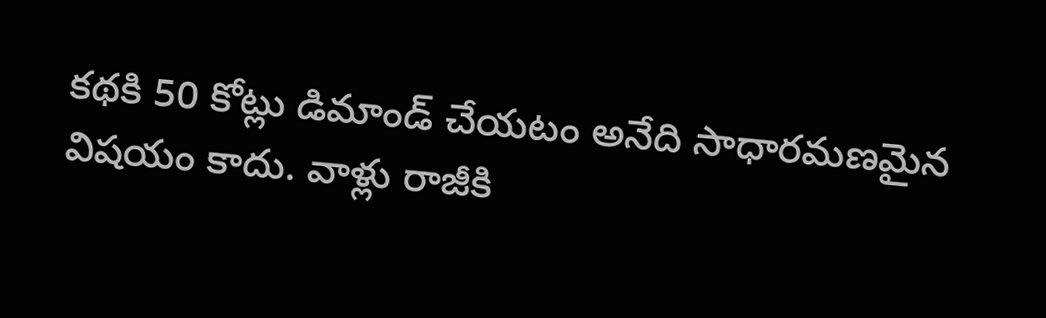కథకి 50 కోట్లు డిమాండ్ చేయటం అనేది సాధారమణమైన విషయం కాదు. వాళ్లు రాజీకి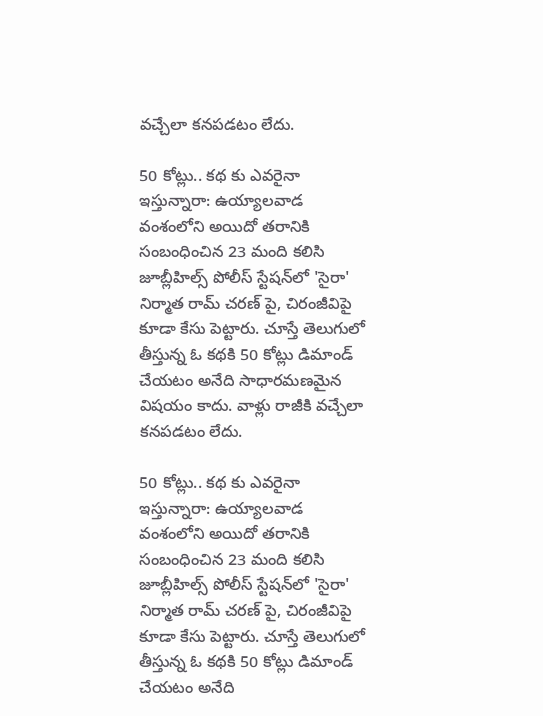వచ్చేలా కనపడటం లేదు.

50 కోట్లు.. కథ కు ఎవరైనా ఇస్తున్నారా: ఉయ్యాలవాడ వంశంలోని అయిదో తరానికి సంబంధించిన 23 మంది కలిసి జూబ్లీహిల్స్ పోలీస్ స్టేషన్‌లో 'సైరా' నిర్మాత రామ్ చరణ్ పై, చిరంజీవిపై కూడా కేసు పెట్టారు. చూస్తే తెలుగులో తీస్తున్న ఓ కథకి 50 కోట్లు డిమాండ్ చేయటం అనేది సాధారమణమైన విషయం కాదు. వాళ్లు రాజీకి వచ్చేలా కనపడటం లేదు.

50 కోట్లు.. కథ కు ఎవరైనా ఇస్తున్నారా: ఉయ్యాలవాడ వంశంలోని అయిదో తరానికి సంబంధించిన 23 మంది కలిసి జూబ్లీహిల్స్ పోలీస్ స్టేషన్‌లో 'సైరా' నిర్మాత రామ్ చరణ్ పై, చిరంజీవిపై కూడా కేసు పెట్టారు. చూస్తే తెలుగులో తీస్తున్న ఓ కథకి 50 కోట్లు డిమాండ్ చేయటం అనేది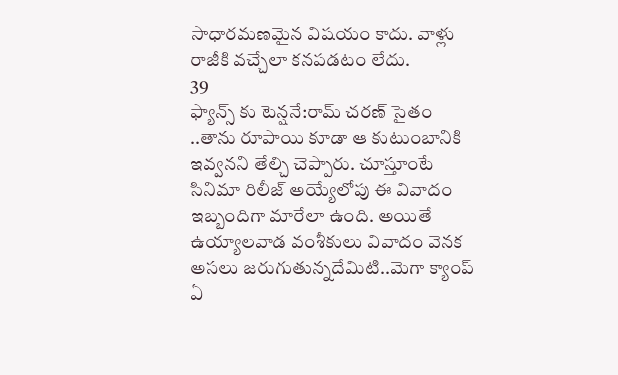సాధారమణమైన విషయం కాదు. వాళ్లు రాజీకి వచ్చేలా కనపడటం లేదు.
39
ఫ్యాన్స్ కు టెన్షనే:రామ్ చరణ్ సైతం ..తాను రూపాయి కూడా ఆ కుటుంబానికి ఇవ్వనని తేల్చి చెప్పారు. చూస్తూంటే సినిమా రిలీజ్ అయ్యేలోపు ఈ వివాదం ఇబ్బందిగా మారేలా ఉంది. అయితే ఉయ్యాలవాడ వంశీకులు వివాదం వెనక అసలు జరుగుతున్నదేమిటి..మెగా క్యాంప్ ఏ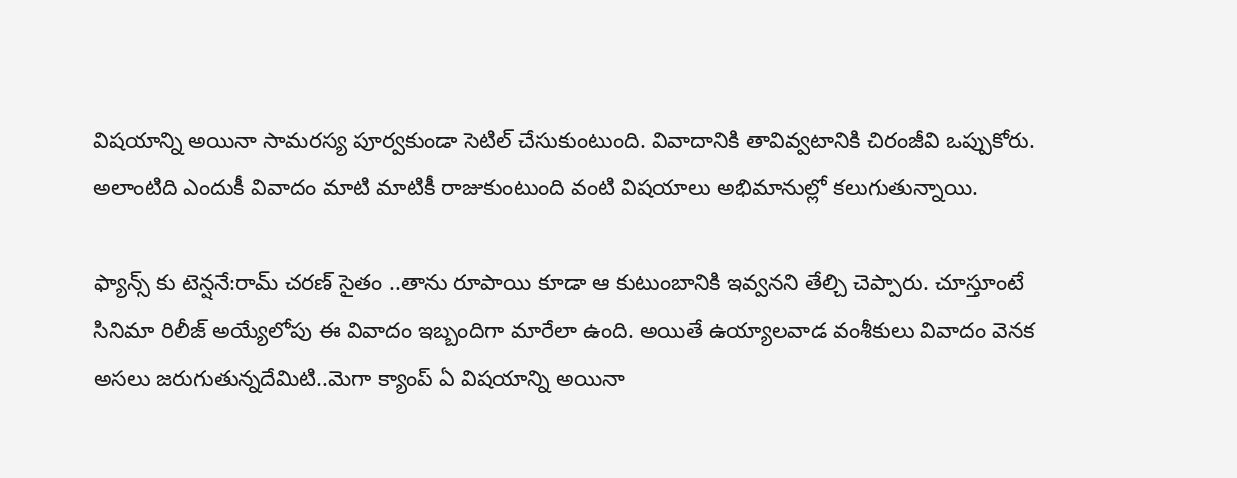విషయాన్ని అయినా సామరస్య పూర్వకుండా సెటిల్ చేసుకుంటుంది. వివాదానికి తావివ్వటానికి చిరంజీవి ఒప్పుకోరు. అలాంటిది ఎందుకీ వివాదం మాటి మాటికీ రాజుకుంటుంది వంటి విషయాలు అభిమానుల్లో కలుగుతున్నాయి.

ఫ్యాన్స్ కు టెన్షనే:రామ్ చరణ్ సైతం ..తాను రూపాయి కూడా ఆ కుటుంబానికి ఇవ్వనని తేల్చి చెప్పారు. చూస్తూంటే సినిమా రిలీజ్ అయ్యేలోపు ఈ వివాదం ఇబ్బందిగా మారేలా ఉంది. అయితే ఉయ్యాలవాడ వంశీకులు వివాదం వెనక అసలు జరుగుతున్నదేమిటి..మెగా క్యాంప్ ఏ విషయాన్ని అయినా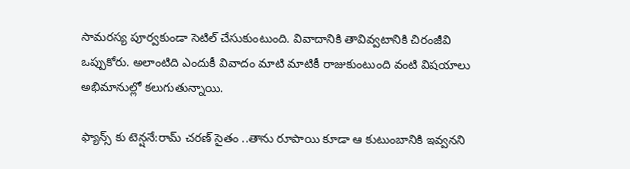సామరస్య పూర్వకుండా సెటిల్ చేసుకుంటుంది. వివాదానికి తావివ్వటానికి చిరంజీవి ఒప్పుకోరు. అలాంటిది ఎందుకీ వివాదం మాటి మాటికీ రాజుకుంటుంది వంటి విషయాలు అభిమానుల్లో కలుగుతున్నాయి.

ఫ్యాన్స్ కు టెన్షనే:రామ్ చరణ్ సైతం ..తాను రూపాయి కూడా ఆ కుటుంబానికి ఇవ్వనని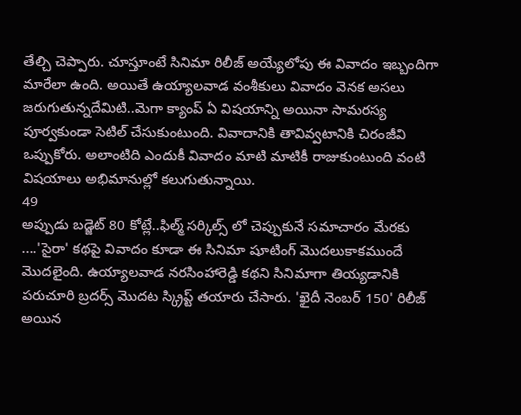తేల్చి చెప్పారు. చూస్తూంటే సినిమా రిలీజ్ అయ్యేలోపు ఈ వివాదం ఇబ్బందిగా మారేలా ఉంది. అయితే ఉయ్యాలవాడ వంశీకులు వివాదం వెనక అసలు జరుగుతున్నదేమిటి..మెగా క్యాంప్ ఏ విషయాన్ని అయినా సామరస్య పూర్వకుండా సెటిల్ చేసుకుంటుంది. వివాదానికి తావివ్వటానికి చిరంజీవి ఒప్పుకోరు. అలాంటిది ఎందుకీ వివాదం మాటి మాటికీ రాజుకుంటుంది వంటి విషయాలు అభిమానుల్లో కలుగుతున్నాయి.
49
అప్పుడు బడ్జెట్ 80 కోట్లే..ఫిల్మ్ సర్కిల్స్ లో చెప్పుకునే సమాచారం మేరకు ....'సైరా' కథపై వివాదం కూడా ఈ సినిమా షూటింగ్ మొదలుకాకముందే మొదలైంది. ఉయ్యాలవాడ నరసింహారెడ్డి కథని సినిమాగా తియ్యడానికి పరుచూరి బ్రదర్స్ మొదట స్క్రిప్ట్ తయారు చేసారు. 'ఖైదీ నెంబర్ 150' రిలీజ్ అయిన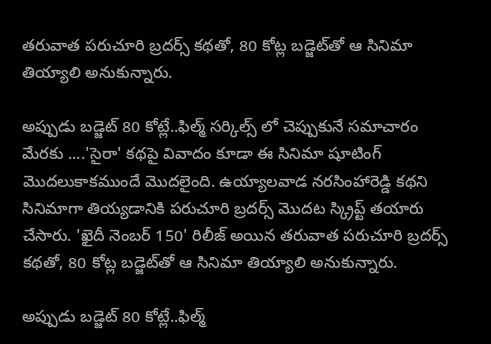తరువాత పరుచూరి బ్రదర్స్ కథతో, 80 కోట్ల బడ్జెట్‌తో ఆ సినిమా తియ్యాలి అనుకున్నారు.

అప్పుడు బడ్జెట్ 80 కోట్లే..ఫిల్మ్ సర్కిల్స్ లో చెప్పుకునే సమాచారం మేరకు ....'సైరా' కథపై వివాదం కూడా ఈ సినిమా షూటింగ్ మొదలుకాకముందే మొదలైంది. ఉయ్యాలవాడ నరసింహారెడ్డి కథని సినిమాగా తియ్యడానికి పరుచూరి బ్రదర్స్ మొదట స్క్రిప్ట్ తయారు చేసారు. 'ఖైదీ నెంబర్ 150' రిలీజ్ అయిన తరువాత పరుచూరి బ్రదర్స్ కథతో, 80 కోట్ల బడ్జెట్‌తో ఆ సినిమా తియ్యాలి అనుకున్నారు.

అప్పుడు బడ్జెట్ 80 కోట్లే..ఫిల్మ్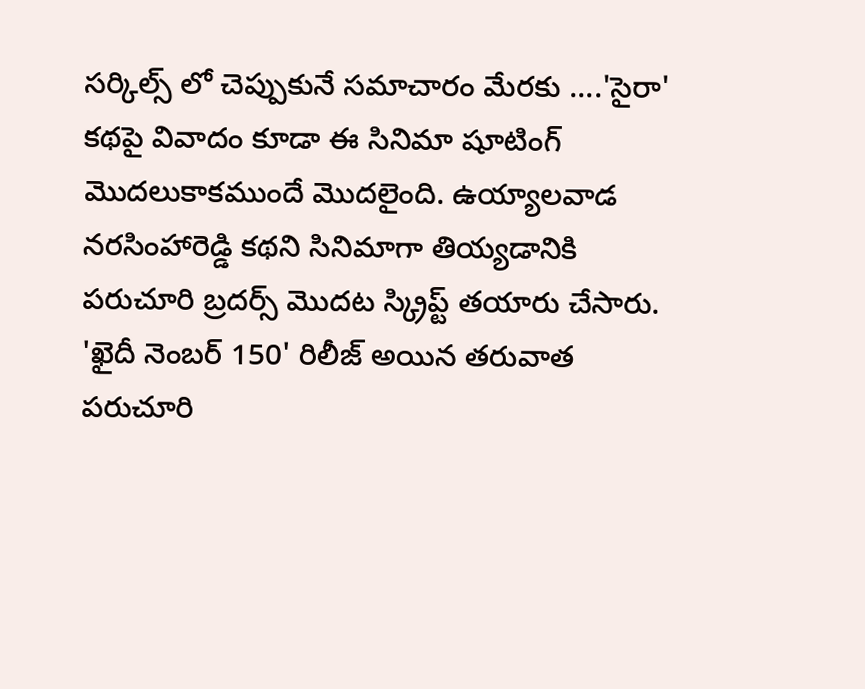సర్కిల్స్ లో చెప్పుకునే సమాచారం మేరకు ....'సైరా' కథపై వివాదం కూడా ఈ సినిమా షూటింగ్ మొదలుకాకముందే మొదలైంది. ఉయ్యాలవాడ నరసింహారెడ్డి కథని సినిమాగా తియ్యడానికి పరుచూరి బ్రదర్స్ మొదట స్క్రిప్ట్ తయారు చేసారు. 'ఖైదీ నెంబర్ 150' రిలీజ్ అయిన తరువాత పరుచూరి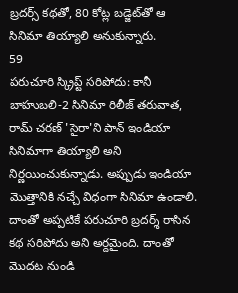బ్రదర్స్ కథతో, 80 కోట్ల బడ్జెట్‌తో ఆ సినిమా తియ్యాలి అనుకున్నారు.
59
పరుచూరి స్క్రిప్ట్ సరిపోదు: కానీ బాహుబలి-2 సినిమా రిలీజ్ తరువాత, రామ్ చరణ్ 'సైరా'ని పాన్ ఇండియా సినిమాగా తియ్యాలి అని నిర్ణయించుకున్నాడు. అప్పుడు ఇండియా మొత్తానికి నచ్చే విధంగా సినిమా ఉండాలి. దాంతో అప్పటికే పరుచూరి బ్రదర్శ్ రాసిన కథ సరిపోదు అని అర్దమైంది. దాంతో మొదట నుండి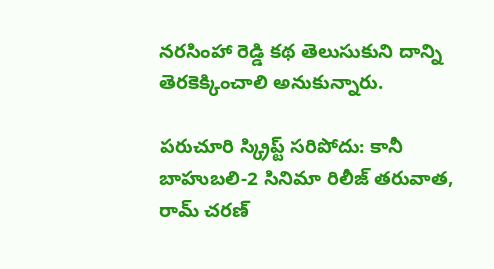నరసింహా రెడ్డి కథ తెలుసుకుని దాన్ని తెరకెక్కించాలి అనుకున్నారు.

పరుచూరి స్క్రిప్ట్ సరిపోదు: కానీ బాహుబలి-2 సినిమా రిలీజ్ తరువాత, రామ్ చరణ్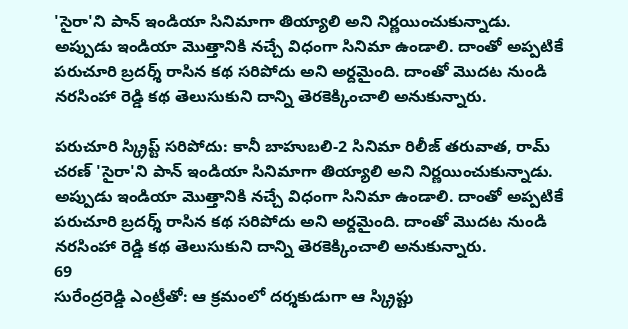'సైరా'ని పాన్ ఇండియా సినిమాగా తియ్యాలి అని నిర్ణయించుకున్నాడు. అప్పుడు ఇండియా మొత్తానికి నచ్చే విధంగా సినిమా ఉండాలి. దాంతో అప్పటికే పరుచూరి బ్రదర్శ్ రాసిన కథ సరిపోదు అని అర్దమైంది. దాంతో మొదట నుండి నరసింహా రెడ్డి కథ తెలుసుకుని దాన్ని తెరకెక్కించాలి అనుకున్నారు.

పరుచూరి స్క్రిప్ట్ సరిపోదు: కానీ బాహుబలి-2 సినిమా రిలీజ్ తరువాత, రామ్ చరణ్ 'సైరా'ని పాన్ ఇండియా సినిమాగా తియ్యాలి అని నిర్ణయించుకున్నాడు. అప్పుడు ఇండియా మొత్తానికి నచ్చే విధంగా సినిమా ఉండాలి. దాంతో అప్పటికే పరుచూరి బ్రదర్శ్ రాసిన కథ సరిపోదు అని అర్దమైంది. దాంతో మొదట నుండి నరసింహా రెడ్డి కథ తెలుసుకుని దాన్ని తెరకెక్కించాలి అనుకున్నారు.
69
సురేంద్రరెడ్డి ఎంట్రీతో: ఆ క్రమంలో దర్శకుడుగా ఆ స్క్రిప్టు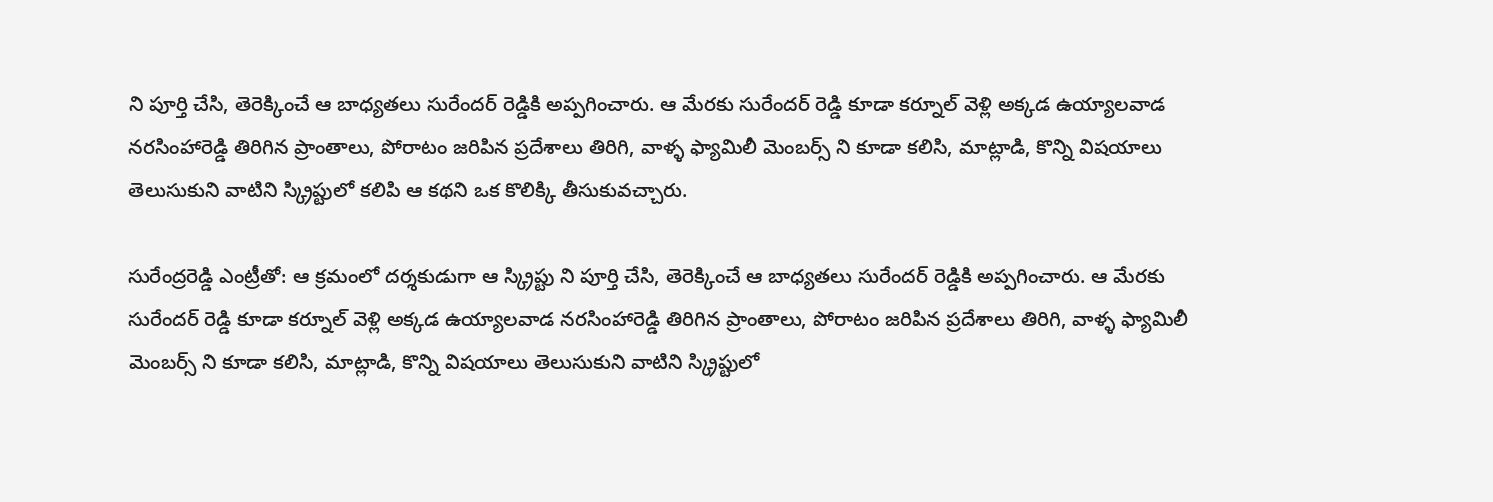ని పూర్తి చేసి, తెరెక్కించే ఆ బాధ్యతలు సురేందర్ రెడ్డికి అప్పగించారు. ఆ మేరకు సురేందర్ రెడ్డి కూడా కర్నూల్ వెళ్లి అక్కడ ఉయ్యాలవాడ నరసింహారెడ్డి తిరిగిన ప్రాంతాలు, పోరాటం జరిపిన ప్రదేశాలు తిరిగి, వాళ్ళ ఫ్యామిలీ మెంబర్స్ ని కూడా కలిసి, మాట్లాడి, కొన్ని విషయాలు తెలుసుకుని వాటిని స్క్రిప్టులో కలిపి ఆ కథని ఒక కొలిక్కి తీసుకువచ్చారు.

సురేంద్రరెడ్డి ఎంట్రీతో: ఆ క్రమంలో దర్శకుడుగా ఆ స్క్రిప్టు ని పూర్తి చేసి, తెరెక్కించే ఆ బాధ్యతలు సురేందర్ రెడ్డికి అప్పగించారు. ఆ మేరకు సురేందర్ రెడ్డి కూడా కర్నూల్ వెళ్లి అక్కడ ఉయ్యాలవాడ నరసింహారెడ్డి తిరిగిన ప్రాంతాలు, పోరాటం జరిపిన ప్రదేశాలు తిరిగి, వాళ్ళ ఫ్యామిలీ మెంబర్స్ ని కూడా కలిసి, మాట్లాడి, కొన్ని విషయాలు తెలుసుకుని వాటిని స్క్రిప్టులో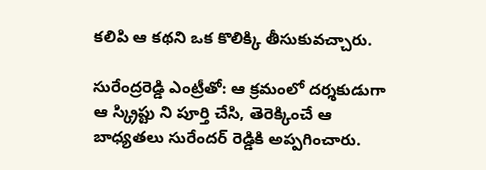కలిపి ఆ కథని ఒక కొలిక్కి తీసుకువచ్చారు.

సురేంద్రరెడ్డి ఎంట్రీతో: ఆ క్రమంలో దర్శకుడుగా ఆ స్క్రిప్టు ని పూర్తి చేసి, తెరెక్కించే ఆ బాధ్యతలు సురేందర్ రెడ్డికి అప్పగించారు.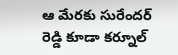ఆ మేరకు సురేందర్ రెడ్డి కూడా కర్నూల్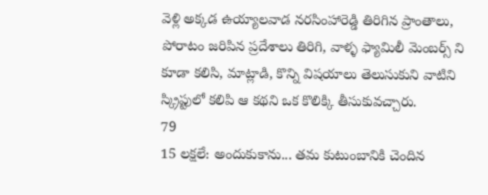వెళ్లి అక్కడ ఉయ్యాలవాడ నరసింహారెడ్డి తిరిగిన ప్రాంతాలు, పోరాటం జరిపిన ప్రదేశాలు తిరిగి, వాళ్ళ ఫ్యామిలీ మెంబర్స్ ని కూడా కలిసి, మాట్లాడి, కొన్ని విషయాలు తెలుసుకుని వాటిని స్క్రిప్టులో కలిపి ఆ కథని ఒక కొలిక్కి తీసుకువచ్చారు.
79
15 లక్షలే: అందుకుకాను... తమ కుటుంబానికి చెందిన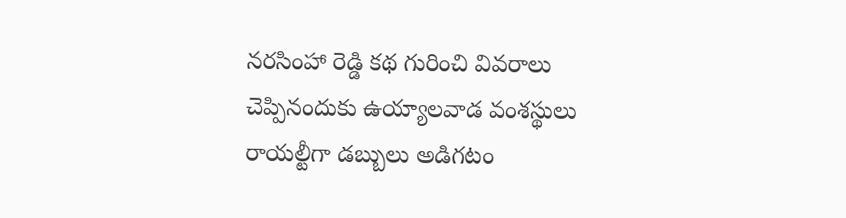నరసింహా రెడ్డి కథ గురించి వివరాలు చెప్పినందుకు ఉయ్యాలవాడ వంశస్థులు రాయల్టీగా డబ్బులు అడిగటం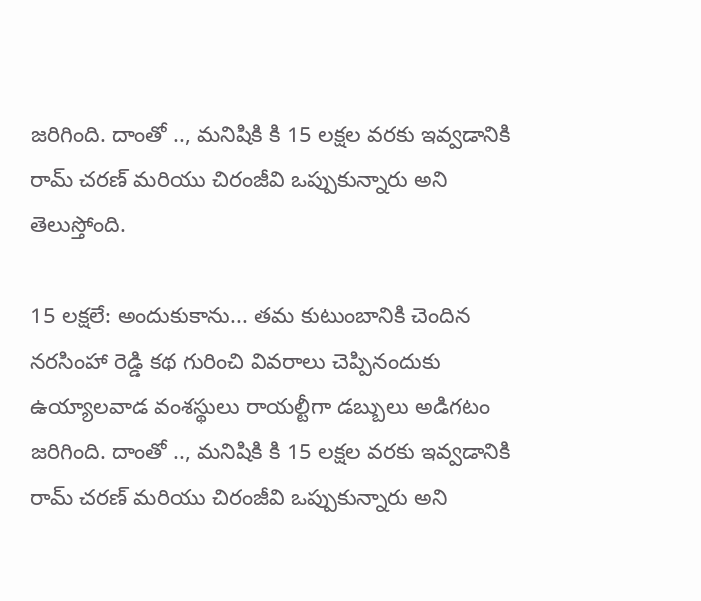జరిగింది. దాంతో .., మనిషికి కి 15 లక్షల వరకు ఇవ్వడానికి రామ్ చరణ్ మరియు చిరంజీవి ఒప్పుకున్నారు అని తెలుస్తోంది.

15 లక్షలే: అందుకుకాను... తమ కుటుంబానికి చెందిన నరసింహా రెడ్డి కథ గురించి వివరాలు చెప్పినందుకు ఉయ్యాలవాడ వంశస్థులు రాయల్టీగా డబ్బులు అడిగటం జరిగింది. దాంతో .., మనిషికి కి 15 లక్షల వరకు ఇవ్వడానికి రామ్ చరణ్ మరియు చిరంజీవి ఒప్పుకున్నారు అని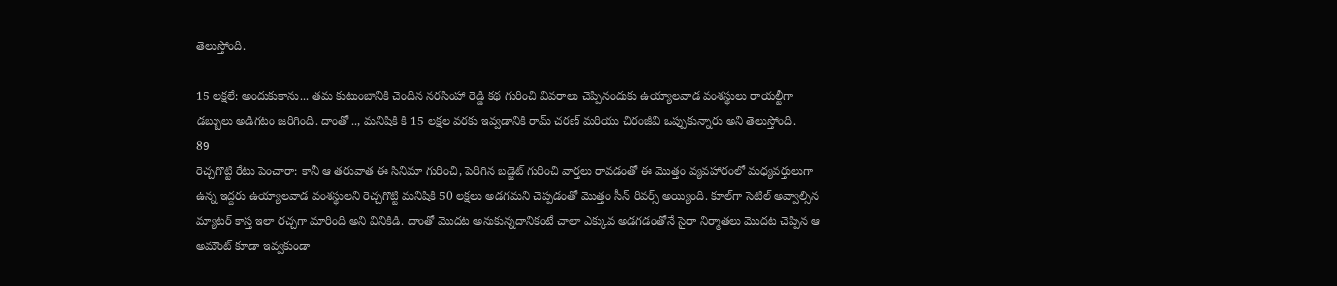తెలుస్తోంది.

15 లక్షలే: అందుకుకాను... తమ కుటుంబానికి చెందిన నరసింహా రెడ్డి కథ గురించి వివరాలు చెప్పినందుకు ఉయ్యాలవాడ వంశస్థులు రాయల్టీగా డబ్బులు అడిగటం జరిగింది. దాంతో .., మనిషికి కి 15 లక్షల వరకు ఇవ్వడానికి రామ్ చరణ్ మరియు చిరంజీవి ఒప్పుకున్నారు అని తెలుస్తోంది.
89
రెచ్చగొట్టి రేటు పెంచారా: కానీ ఆ తరువాత ఈ సినిమా గురించి, పెరిగిన బడ్జెట్ గురించి వార్తలు రావడంతో ఈ మొత్తం వ్యవహారంలో మధ్యవర్తులుగా ఉన్న ఇద్దరు ఉయ్యాలవాడ వంశస్థులని రెచ్చగొట్టి మనిషికి 50 లక్షలు అడగమని చెప్పడంతో మొత్తం సీన్ రివర్స్ అయ్యింది. కూల్‌గా సెటిల్ అవ్వాల్సిన మ్యాటర్ కాస్త ఇలా రచ్చగా మారింది అని వినికిడి. దాంతో మొదట అనుకున్నదానికంటే చాలా ఎక్కువ అడగడంతోనే సైరా నిర్మాతలు మొదట చెప్పిన ఆ అమౌంట్ కూడా ఇవ్వకుండా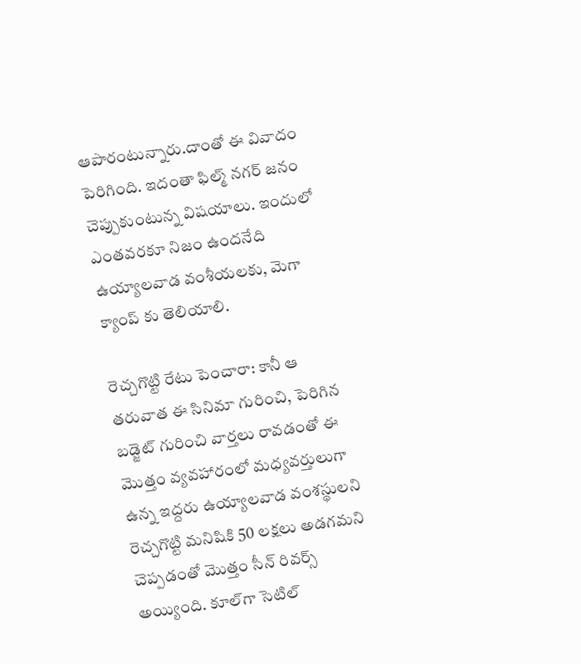ఆపారంటున్నారు.దాంతో ఈ వివాదం పెరిగింది. ఇదంతా ఫిల్మ్ నగర్ జనం చెప్పుకుంటున్న విషయాలు. ఇందులో ఎంతవరకూ నిజం ఉందనేది ఉయ్యాలవాడ వంశీయలకు, మెగా క్యాంప్ కు తెలియాలి.

రెచ్చగొట్టి రేటు పెంచారా: కానీ ఆ తరువాత ఈ సినిమా గురించి, పెరిగిన బడ్జెట్ గురించి వార్తలు రావడంతో ఈ మొత్తం వ్యవహారంలో మధ్యవర్తులుగా ఉన్న ఇద్దరు ఉయ్యాలవాడ వంశస్థులని రెచ్చగొట్టి మనిషికి 50 లక్షలు అడగమని చెప్పడంతో మొత్తం సీన్ రివర్స్ అయ్యింది. కూల్‌గా సెటిల్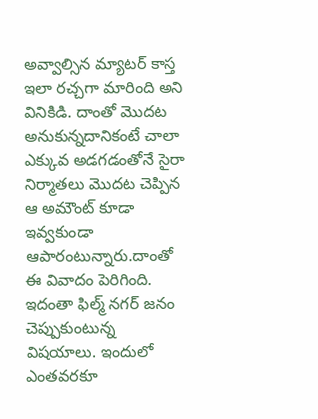అవ్వాల్సిన మ్యాటర్ కాస్త ఇలా రచ్చగా మారింది అని వినికిడి. దాంతో మొదట అనుకున్నదానికంటే చాలా ఎక్కువ అడగడంతోనే సైరా నిర్మాతలు మొదట చెప్పిన ఆ అమౌంట్ కూడా ఇవ్వకుండా ఆపారంటున్నారు.దాంతో ఈ వివాదం పెరిగింది. ఇదంతా ఫిల్మ్ నగర్ జనం చెప్పుకుంటున్న విషయాలు. ఇందులో ఎంతవరకూ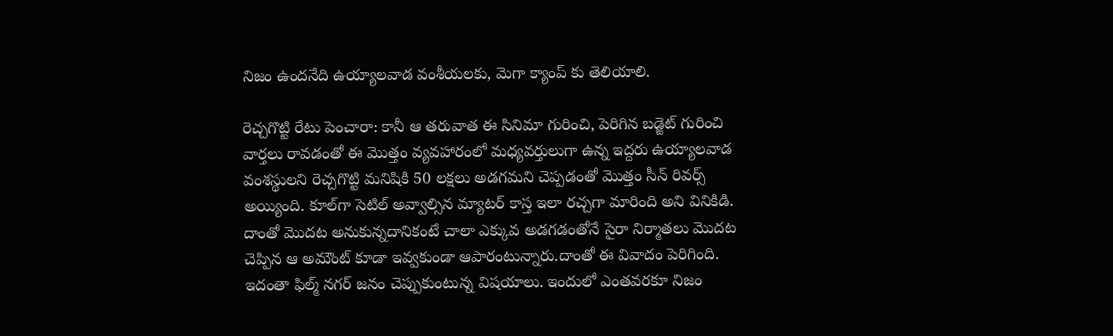నిజం ఉందనేది ఉయ్యాలవాడ వంశీయలకు, మెగా క్యాంప్ కు తెలియాలి.

రెచ్చగొట్టి రేటు పెంచారా: కానీ ఆ తరువాత ఈ సినిమా గురించి, పెరిగిన బడ్జెట్ గురించి వార్తలు రావడంతో ఈ మొత్తం వ్యవహారంలో మధ్యవర్తులుగా ఉన్న ఇద్దరు ఉయ్యాలవాడ వంశస్థులని రెచ్చగొట్టి మనిషికి 50 లక్షలు అడగమని చెప్పడంతో మొత్తం సీన్ రివర్స్ అయ్యింది. కూల్‌గా సెటిల్ అవ్వాల్సిన మ్యాటర్ కాస్త ఇలా రచ్చగా మారింది అని వినికిడి. దాంతో మొదట అనుకున్నదానికంటే చాలా ఎక్కువ అడగడంతోనే సైరా నిర్మాతలు మొదట చెప్పిన ఆ అమౌంట్ కూడా ఇవ్వకుండా ఆపారంటున్నారు.దాంతో ఈ వివాదం పెరిగింది. ఇదంతా ఫిల్మ్ నగర్ జనం చెప్పుకుంటున్న విషయాలు. ఇందులో ఎంతవరకూ నిజం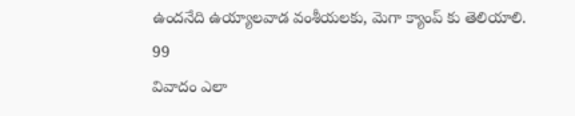ఉందనేది ఉయ్యాలవాడ వంశీయలకు, మెగా క్యాంప్ కు తెలియాలి.
99
వివాదం ఎలా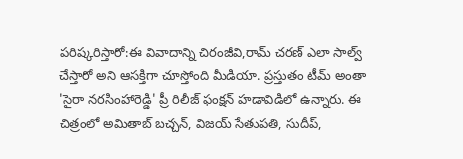పరిష్కరిస్తారో:ఈ వివాదాన్ని చిరంజీవి,రామ్ చరణ్ ఎలా సాల్వ్ చేస్తారో అని ఆసక్తిగా చూస్తోంది మీడియా. ప్రస్తుతం టీమ్ అంతా 'సైరా నరసింహారెడ్డి' ప్రీ రిలీజ్ ఫంక్షన్ హడావిడిలో ఉన్నారు. ఈ చిత్రంలో అమితాబ్ బ‌చ్చ‌న్, విజ‌య్ సేతుప‌తి, సుదీప్‌,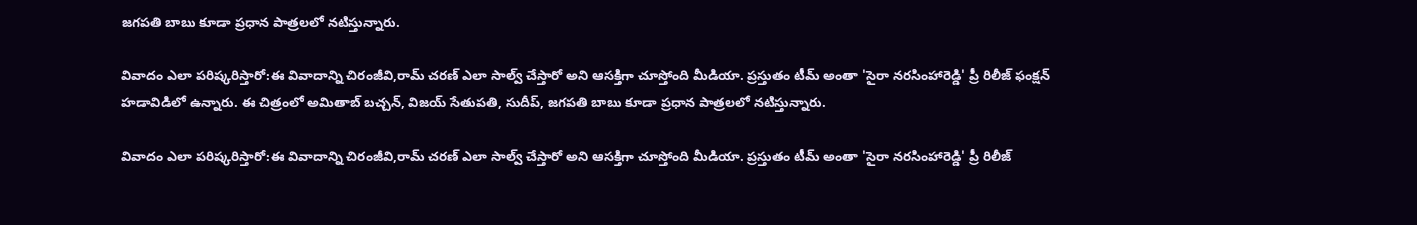జ‌గ‌ప‌తి బాబు కూడా ప్రధాన పాత్రలలో నటిస్తున్నారు.

వివాదం ఎలా పరిష్కరిస్తారో:ఈ వివాదాన్ని చిరంజీవి,రామ్ చరణ్ ఎలా సాల్వ్ చేస్తారో అని ఆసక్తిగా చూస్తోంది మీడియా. ప్రస్తుతం టీమ్ అంతా 'సైరా నరసింహారెడ్డి' ప్రీ రిలీజ్ ఫంక్షన్ హడావిడిలో ఉన్నారు. ఈ చిత్రంలో అమితాబ్ బ‌చ్చ‌న్, విజ‌య్ సేతుప‌తి, సుదీప్‌, జ‌గ‌ప‌తి బాబు కూడా ప్రధాన పాత్రలలో నటిస్తున్నారు.

వివాదం ఎలా పరిష్కరిస్తారో:ఈ వివాదాన్ని చిరంజీవి,రామ్ చరణ్ ఎలా సాల్వ్ చేస్తారో అని ఆసక్తిగా చూస్తోంది మీడియా. ప్రస్తుతం టీమ్ అంతా 'సైరా నరసింహారెడ్డి' ప్రీ రిలీజ్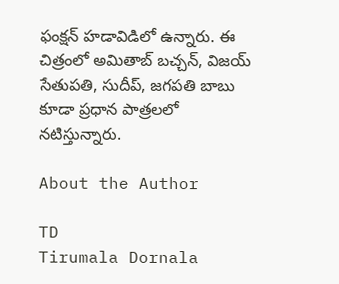ఫంక్షన్ హడావిడిలో ఉన్నారు. ఈ చిత్రంలో అమితాబ్ బ‌చ్చ‌న్, విజ‌య్ సేతుప‌తి, సుదీప్‌, జ‌గ‌ప‌తి బాబు కూడా ప్రధాన పాత్రలలో నటిస్తున్నారు.

About the Author

TD
Tirumala Dornala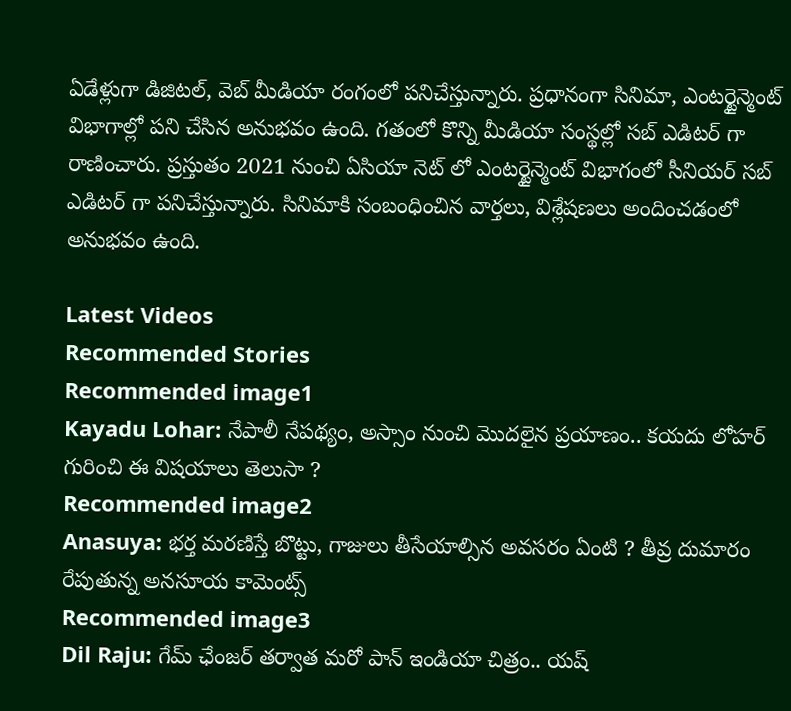ఏడేళ్లుగా డిజిటల్, వెబ్ మీడియా రంగంలో పనిచేస్తున్నారు. ప్రధానంగా సినిమా, ఎంటర్టైన్మెంట్ విభాగాల్లో పని చేసిన అనుభవం ఉంది. గతంలో కొన్ని మీడియా సంస్థల్లో సబ్ ఎడిటర్ గా రాణించారు. ప్రస్తుతం 2021 నుంచి ఏసియా నెట్ లో ఎంటర్టైన్మెంట్ విభాగంలో సీనియర్ సబ్ ఎడిటర్ గా పనిచేస్తున్నారు. సినిమాకి సంబంధించిన వార్తలు, విశ్లేషణలు అందించడంలో అనుభవం ఉంది.

Latest Videos
Recommended Stories
Recommended image1
Kayadu Lohar: నేపాలీ నేపథ్యం, అస్సాం నుంచి మొదలైన ప్రయాణం.. కయదు లోహర్ గురించి ఈ విషయాలు తెలుసా ?
Recommended image2
Anasuya: భర్త మరణిస్తే బొట్టు, గాజులు తీసేయాల్సిన అవసరం ఏంటి ? తీవ్ర దుమారం రేపుతున్న అనసూయ కామెంట్స్
Recommended image3
Dil Raju: గేమ్ ఛేంజర్ తర్వాత మరో పాన్ ఇండియా చిత్రం.. యష్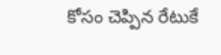కోసం చెప్పిన రేటుకే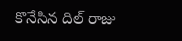కొనేసిన దిల్ రాజు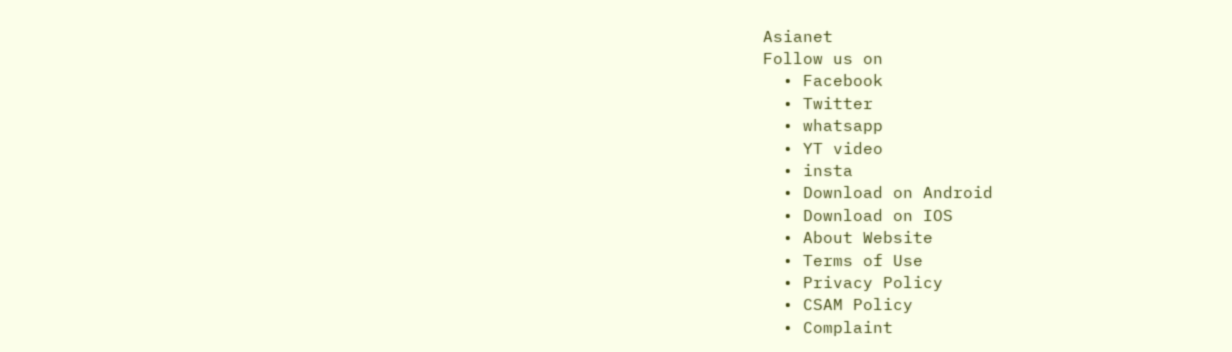Asianet
Follow us on
  • Facebook
  • Twitter
  • whatsapp
  • YT video
  • insta
  • Download on Android
  • Download on IOS
  • About Website
  • Terms of Use
  • Privacy Policy
  • CSAM Policy
  • Complaint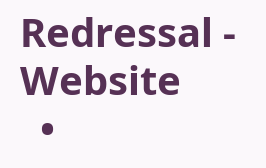Redressal - Website
  •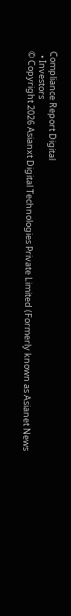Compliance Report Digital
  • Investors
© Copyright 2026 Asianxt Digital Technologies Private Limited (Formerly known as Asianet News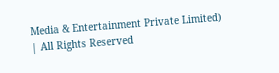Media & Entertainment Private Limited) | All Rights Reserved